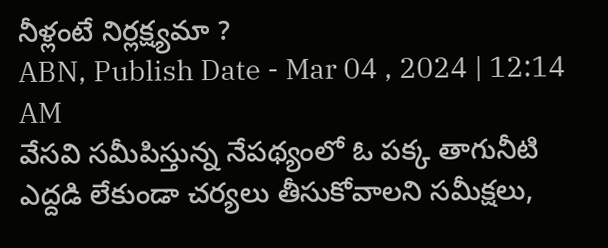నీళ్లంటే నిర్లక్ష్యమా ?
ABN, Publish Date - Mar 04 , 2024 | 12:14 AM
వేసవి సమీపిస్తున్న నేపథ్యంలో ఓ పక్క తాగునీటి ఎద్దడి లేకుండా చర్యలు తీసుకోవాలని సమీక్షలు,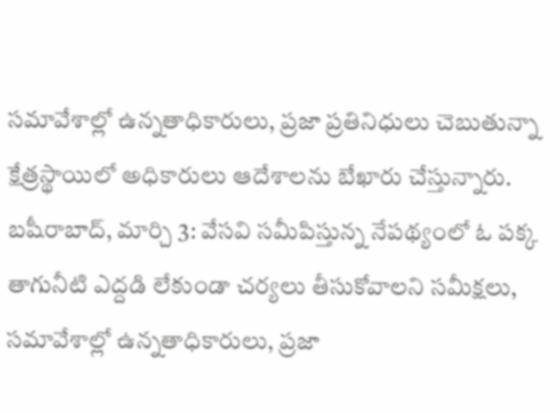సమావేశాల్లో ఉన్నతాధికారులు, ప్రజా ప్రతినిధులు చెబుతున్నా క్షేత్రస్థాయిలో అధికారులు ఆదేశాలను బేఖారు చేస్తున్నారు.
బషీరాబాద్, మార్చి 3: వేసవి సమీపిస్తున్న నేపథ్యంలో ఓ పక్క తాగునీటి ఎద్దడి లేకుండా చర్యలు తీసుకోవాలని సమీక్షలు, సమావేశాల్లో ఉన్నతాధికారులు, ప్రజా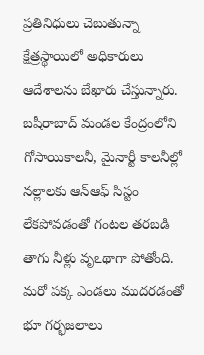ప్రతినిధులు చెబుతున్నా క్షేత్రస్థాయిలో అధికారులు ఆదేశాలను బేఖారు చేస్తున్నారు. బషీరాబాద్ మండల కేంద్రంలోని గోసాయికాలనీ, మైనార్టీ కాలనీల్లో నల్లాలకు ఆన్ఆఫ్ సిస్టం లేకపోవడంతో గంటల తరబడి తాగు నీళ్లు వృఽథాగా పోతోంది. మరో పక్క ఎండలు ముదరడంతో భూ గర్భజలాలు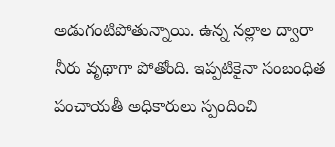అడుగంటిపోతున్నాయి. ఉన్న నల్లాల ద్వారా నీరు వృథాగా పోతోంది. ఇప్పటికైనా సంబంధిత పంచాయతీ అధికారులు స్పందించి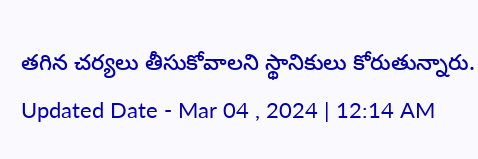తగిన చర్యలు తీసుకోవాలని స్థానికులు కోరుతున్నారు.
Updated Date - Mar 04 , 2024 | 12:14 AM